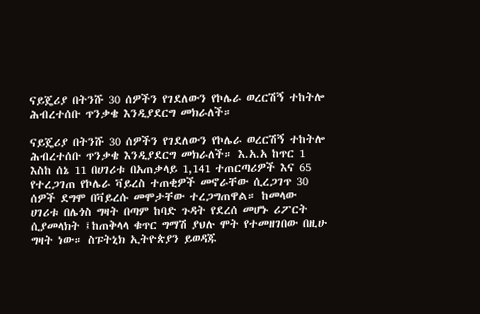ናይጄሪያ በትንሹ 30 ሰዎችን የገደለውን የኮሌራ ወረርሽኝ ተከትሎ ሕብረተሰቡ ጥንቃቄ እንዲያደርግ መክራለች።

ናይጄሪያ በትንሹ 30 ሰዎችን የገደለውን የኮሌራ ወረርሽኝ ተከትሎ ሕብረተሰቡ ጥንቃቄ እንዲያደርግ መክራለች። እ.አ.አ ከጥር 1 እስከ ሰኔ 11 በሀገሪቱ በአጠቃላይ 1,141 ተጠርጣሪዎች እና 65 የተረጋገጠ የኮሌራ ቫይረስ ተጠቂዎች መኖራቸው ሲረጋገጥ 30 ሰዎች ደግሞ በቫይረሱ መሞታቸው ተረጋግጠዋል። ከመላው ሀገሪቱ በሌጎስ ግዛት በጣም ከባድ ጉዳት የደረሰ መሆኑ ሪፖርት ሲያመላክት ፤ከጠቅላላ ቁጥር ግማሽ ያህሉ ሞት የተመዘገበው በዚሁ ግዛት ነው። ስፑትኒክ ኢትዮጵያን ይወዳጁ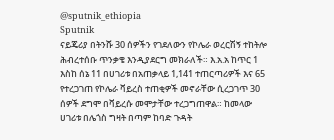@sputnik_ethiopia
Sputnik
ናይጄሪያ በትንሹ 30 ሰዎችን የገደለውን የኮሌራ ወረርሽኝ ተከትሎ ሕብረተሰቡ ጥንቃቄ እንዲያደርግ መክራለች። እ.አ.አ ከጥር 1 እስከ ሰኔ 11 በሀገሪቱ በአጠቃላይ 1,141 ተጠርጣሪዎች እና 65 የተረጋገጠ የኮሌራ ቫይረስ ተጠቂዎች መኖራቸው ሲረጋገጥ 30 ሰዎች ደግሞ በቫይረሱ መሞታቸው ተረጋግጠዋል። ከመላው ሀገሪቱ በሌጎስ ግዛት በጣም ከባድ ጉዳት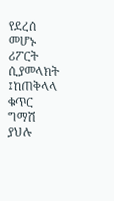የደረሰ መሆኑ ሪፖርት ሲያመላክት ፤ከጠቅላላ ቁጥር ግማሽ ያህሉ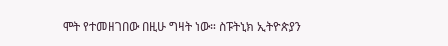ሞት የተመዘገበው በዚሁ ግዛት ነው። ስፑትኒክ ኢትዮጵያን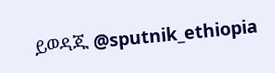ይወዳጁ @sputnik_ethiopia